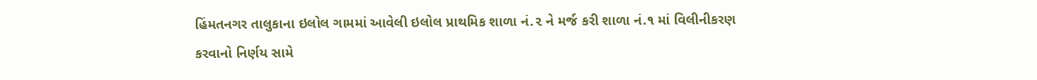હિંમતનગર તાલુકાના ઇલોલ ગામમાં આવેલી ઇલોલ પ્રાથમિક શાળા નં.૨ ને મર્જ કરી શાળા નં.૧ માં વિલીનીકરણ કરવાનો નિર્ણય સામે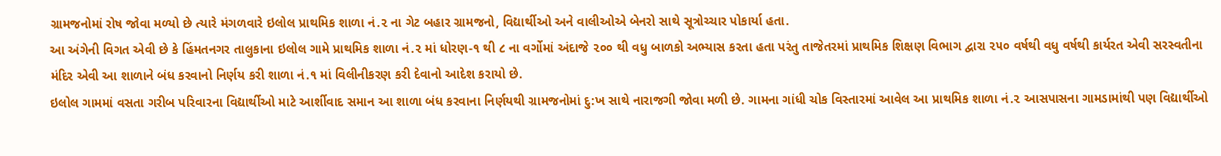ગ્રામજનોમાં રોષ જોવા મળ્યો છે ત્યારે મંગળવારે ઇલોલ પ્રાથમિક શાળા નં.૨ ના ગેટ બહાર ગ્રામજનો, વિદ્યાર્થીઓ અને વાલીઓએ બેનરો સાથે સૂત્રોચ્ચાર પોકાર્યા હતા.
આ અંગેની વિગત એવી છે કે હિંમતનગર તાલુકાના ઇલોલ ગામે પ્રાથમિક શાળા નં.૨ માં ધોરણ-૧ થી ૮ ના વર્ગોમાં અંદાજે ૨૦૦ થી વધુ બાળકો અભ્યાસ કરતા હતા પરંતુ તાજેતરમાં પ્રાથમિક શિક્ષણ વિભાગ દ્વારા ૨૫૦ વર્ષથી વધુ વર્ષથી કાર્યરત એવી સરસ્વતીના મંદિર એવી આ શાળાને બંધ કરવાનો નિર્ણય કરી શાળા નં.૧ માં વિલીનીકરણ કરી દેવાનો આદેશ કરાયો છે.
ઇલોલ ગામમાં વસતા ગરીબ પરિવારના વિદ્યાર્થીઓ માટે આર્શીવાદ સમાન આ શાળા બંધ કરવાના નિર્ણયથી ગ્રામજનોમાં દુ:ખ સાથે નારાજગી જોવા મળી છે. ગામના ગાંધી ચોક વિસ્તારમાં આવેલ આ પ્રાથમિક શાળા નં.૨ આસપાસના ગામડામાંથી પણ વિદ્યાર્થીઓ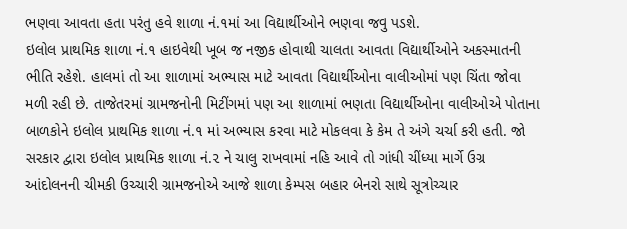ભણવા આવતા હતા પરંતુ હવે શાળા નં.૧માં આ વિદ્યાર્થીઓને ભણવા જવુ પડશે.
ઇલોલ પ્રાથમિક શાળા નં.૧ હાઇવેથી ખૂબ જ નજીક હોવાથી ચાલતા આવતા વિદ્યાર્થીઓને અકસ્માતની ભીતિ રહેશે. હાલમાં તો આ શાળામાં અભ્યાસ માટે આવતા વિદ્યાર્થીઓના વાલીઓમાં પણ ચિંતા જોવા મળી રહી છે. તાજેતરમાં ગ્રામજનોની મિટીંગમાં પણ આ શાળામાં ભણતા વિદ્યાર્થીઓના વાલીઓએ પોતાના બાળકોને ઇલોલ પ્રાથમિક શાળા નં.૧ માં અભ્યાસ કરવા માટે મોકલવા કે કેમ તે અંગે ચર્ચા કરી હતી. જો સરકાર દ્વારા ઇલોલ પ્રાથમિક શાળા નં.૨ ને ચાલુ રાખવામાં નહિ આવે તો ગાંધી ચીંધ્યા માર્ગે ઉગ્ર આંદોલનની ચીમકી ઉચ્ચારી ગ્રામજનોએ આજે શાળા કેમ્પસ બહાર બેનરો સાથે સૂત્રોચ્ચાર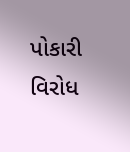પોકારી વિરોધ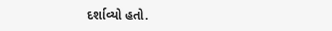દર્શાવ્યો હતો.